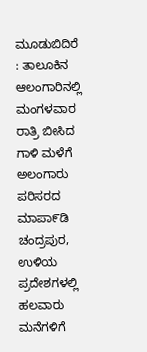ಮೂಡುಬಿದಿರೆ : ತಾಲೂಕಿನ ಆಲಂಗಾರಿನಲ್ಲಿ ಮಂಗಳವಾರ ರಾತ್ರಿ ಬೀಸಿದ ಗಾಳಿ ಮಳೆಗೆ ಅಲಂಗಾರು ಪರಿಸರದ ಮಾಪಾ೯ಡಿ ಚಂದ್ರಪುರ, ಉಳಿಯ ಪ್ರದೇಶಗಳಲ್ಲಿ ಹಲವಾರು ಮನೆಗಳಿಗೆ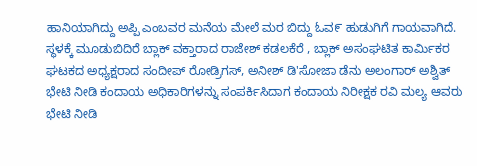ಹಾನಿಯಾಗಿದ್ದು ಅಪ್ಪಿ ಎಂಬವರ ಮನೆಯ ಮೇಲೆ ಮರ ಬಿದ್ದು ಓವ೯ ಹುಡುಗಿಗೆ ಗಾಯವಾಗಿದೆ.
ಸ್ಥಳಕ್ಕೆ ಮೂಡುಬಿದಿರೆ ಬ್ಲಾಕ್ ವಕ್ತಾರಾದ ರಾಜೇಶ್ ಕಡಲಕೆರೆ , ಬ್ಲಾಕ್ ಅಸಂಘಟಿತ ಕಾರ್ಮಿಕರ ಘಟಕದ ಅಧ್ಯಕ್ಷರಾದ ಸಂದೀಪ್ ರೋಡ್ರಿಗಸ್, ಅನೀಶ್ ಡಿ'ಸೋಜಾ ಡೆನು ಅಲಂಗಾರ್ ಅಶ್ವಿತ್ ಭೇಟಿ ನೀಡಿ ಕಂದಾಯ ಅಧಿಕಾರಿಗಳನ್ನು ಸಂಪರ್ಕಿಸಿದಾಗ ಕಂದಾಯ ನಿರೀಕ್ಷಕ ರವಿ ಮಲ್ಯ ಆವರು ಭೇಟಿ ನೀಡಿ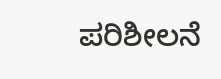ಪರಿಶೀಲನೆ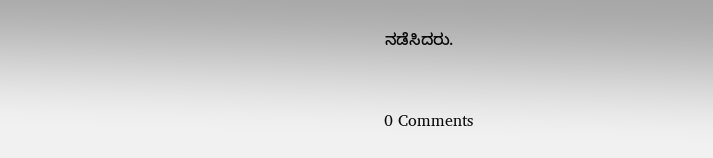ನಡೆಸಿದರು.


0 Comments